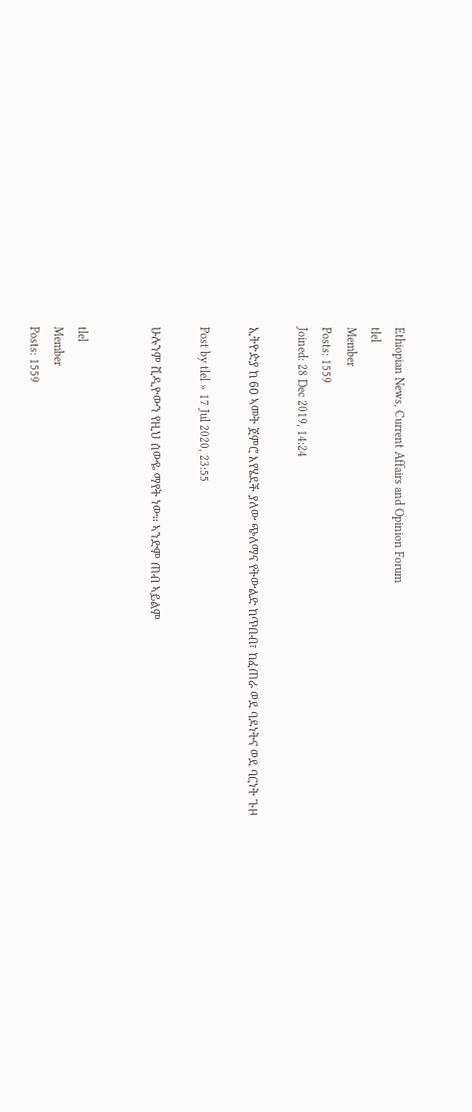Ethiopian News, Current Affairs and Opinion Forum
tlel
Member
Posts: 1559
Joined: 28 Dec 2019, 14:24

ኢትዮዽያ ከ 60 ኣመት ጀምሮ እየሄደች ያለው ጭለማና የትውልድ ከጥበብ፣ ከፈጠራ ወደ ባዶነትና ወደ ባርነት ጉዞ

Post by tlel » 17 Jul 2020, 23:55

ሁሉንም ቪዲዮውን የዚህ ሰውዬ ማየት ነው። ኣንድም ጠብ ኣይልም


tlel
Member
Posts: 1559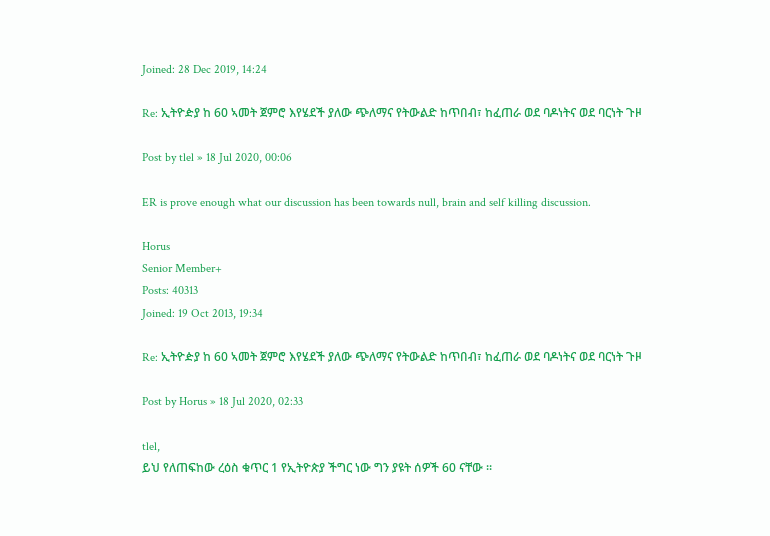Joined: 28 Dec 2019, 14:24

Re: ኢትዮዽያ ከ 60 ኣመት ጀምሮ እየሄደች ያለው ጭለማና የትውልድ ከጥበብ፣ ከፈጠራ ወደ ባዶነትና ወደ ባርነት ጉዞ

Post by tlel » 18 Jul 2020, 00:06

ER is prove enough what our discussion has been towards null, brain and self killing discussion.

Horus
Senior Member+
Posts: 40313
Joined: 19 Oct 2013, 19:34

Re: ኢትዮዽያ ከ 60 ኣመት ጀምሮ እየሄደች ያለው ጭለማና የትውልድ ከጥበብ፣ ከፈጠራ ወደ ባዶነትና ወደ ባርነት ጉዞ

Post by Horus » 18 Jul 2020, 02:33

tlel,
ይህ የለጠፍከው ረዕስ ቁጥር 1 የኢትዮጵያ ችግር ነው ግን ያዩት ሰዎች 60 ናቸው ።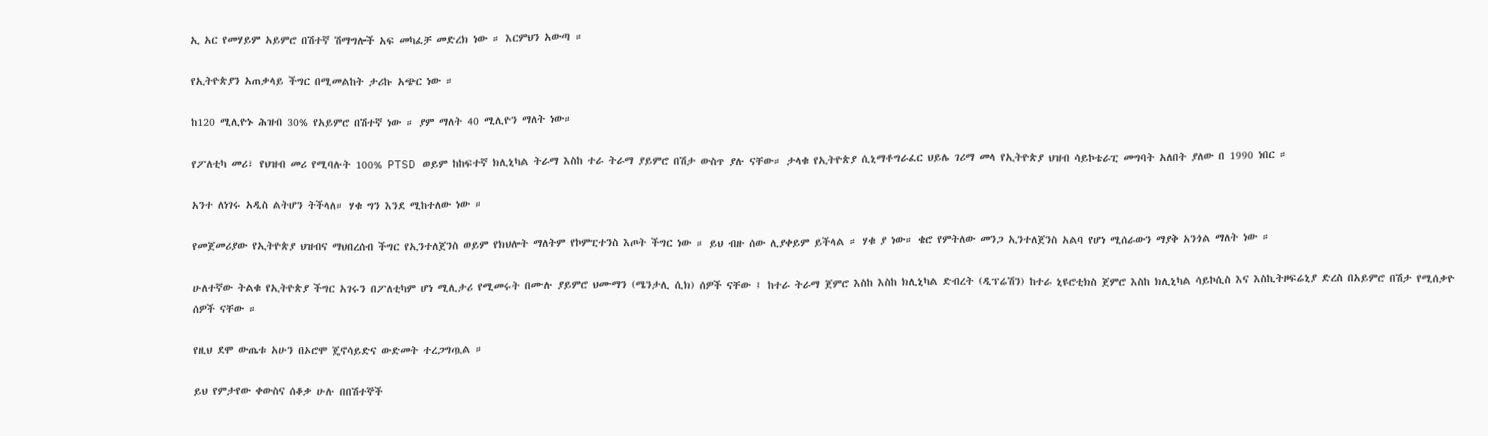ኢ አር የመሃይም አይምሮ በሽተኛ ሽማግሎች አፍ መካፈቻ መድረክ ነው ። እርምህን አውጣ ።

የኢትዮጵያን አጠቃላይ ችግር በሚመልከት ታሪኩ አጭር ነው ።

ከ120 ሚሊዮኑ ሕዝብ 30% የአይምሮ በሽተኛ ነው ። ያም ማለት 40 ሚሊዮን ማለት ነው።

የፖለቲካ መሪ፣ የህዝብ መሪ የሚባሉት 100% PTSD ወይም ከከፍተኛ ክሊኒካል ትራማ እስከ ተራ ትራማ ያይምሮ በሽታ ውስጥ ያሉ ናቸው። ታላቁ የኢትዮጵያ ሲኒማቶግራፈር ህይሌ ገሪማ መላ የኢትዮጵያ ህዝብ ሳይኮቴራፒ መግባት አለበት ያለው በ 1990 ነበር ።

አንተ ለነገሩ አዲስ ልትሆን ትችላለ። ሃቁ ግን እንደ ሚከተለው ነው ።

የመጀመሪያው የኢትዮጵያ ህዝብና ማህበረሰብ ችግር የኢንተለጀንስ ወይም የክህሎት ማለትም የኮምፒተንስ እጦት ችግር ነው ። ይህ ብዙ ሰው ሊያቀይም ይችላል ። ሃቁ ያ ነው። ቄሮ የምትለው መንጋ ኢንተለጀንስ አልባ የሆነ ሚሰራውን ማያቅ አንጎል ማለት ነው ።

ሁለተኛው ትልቁ የኢትዮጵያ ችግር አገሩን በፖለቲካም ሆነ ሚሊታሪ የሚመሩት በሙሉ ያይምሮ ህሙማን (ሜንታሊ ሲክ) ሰዎች ናቸው ፤ ከተራ ትራማ ጀምሮ እስከ እስከ ክሊኒካል ድብረት (ዲፕሬሽን) ከተራ ኒዩሮቲክስ ጀምሮ እስከ ክሊኒካል ሳይኮሲስ እና እስኪትዞፍሬኒያ ድረስ በአይምሮ በሽታ የሚሰቃዮ ሰዎች ናቸው ።

የዚህ ደሞ ውጤቱ አሁን በኦሮሞ ጄኖሳይድና ውድመት ተረጋግጧል ።

ይህ የምታየው ቀውስና ሰቆቃ ሁሉ በበሽተኞች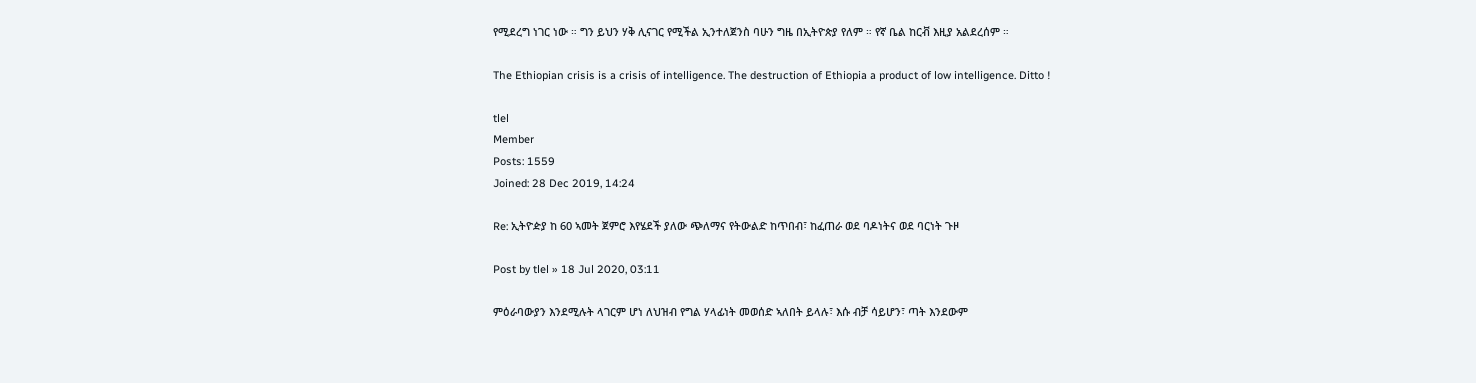የሚደረግ ነገር ነው ። ግን ይህን ሃቅ ሊናገር የሚችል ኢንተለጀንስ ባሁን ግዜ በኢትዮጵያ የለም ። የኛ ቤል ከርቭ እዚያ አልደረሰም ።

The Ethiopian crisis is a crisis of intelligence. The destruction of Ethiopia a product of low intelligence. Ditto !

tlel
Member
Posts: 1559
Joined: 28 Dec 2019, 14:24

Re: ኢትዮዽያ ከ 60 ኣመት ጀምሮ እየሄደች ያለው ጭለማና የትውልድ ከጥበብ፣ ከፈጠራ ወደ ባዶነትና ወደ ባርነት ጉዞ

Post by tlel » 18 Jul 2020, 03:11

ምዕራባውያን እንደሚሉት ላገርም ሆነ ለህዝብ የግል ሃላፊነት መወሰድ ኣለበት ይላሉ፣ እሱ ብቻ ሳይሆን፣ ጣት እንደውም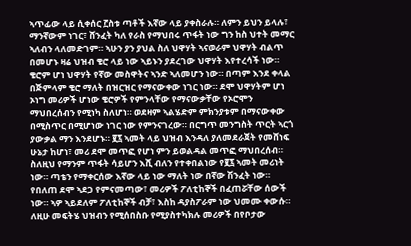ኣጥፊው ላይ ሲቀሰር ፫ስቱ ጣቶች እኛው ላይ ያቀስራሉ። ለምን ይህን ይላሉ፣ ማንኛውም ነገር፣ ሸንፈት ካለ የራስ የማህበሩ ጥፋት ነው ግን ከስ ህተት መማር ኣለብን ላለመድገም። ኣሁን ያን ያህል ስለ ህዋሃት ኣናወራም ህዋሃት ብልጥ በመሆኑ ዛሬ ህዝብ ቄሮ ላይ ነው ኣይኑን ያደረገው ህዋሃት እየተረሳች ነው። ቄሮም ሆነ ህዋሃት የኛው መስዋትና ኣንድ ኣለመሆን ነው። በጣም እንደ ቀላል በጅምላም ቄሮ ማለት በዝርዝር የማናውቀው ነገር ነው። ደሞ ህዋሃትም ሆነ ኦነግ መሪዎች ሆነው ቄሮዎች የምንላቸው የማናውቃቸው የኦሮሞን ማህበረሰብን የሚነካ ስለሆነ። ወደዛም ኣልሄድም ምክንያቱም በማናውቀው በሚስጥር በሚሆነው ነገር ነው የምንናገረው። በርግጥ መንግስት ጥርት ኣርጎ ያውቃል ማን እንደሆኑ። ፪፯ ኣመት ላይ ህዝብ እንዳለ ያለመደራጀት የመሸነፍ ሁኔታ ከሆነ፣ መሪ ደሞ መጥፎ የሆነ ምን ይወልዳል መጥፎ ማህበረሰብ። ስለዚህ የማንም ጥፋት ሳይሆን እሺ ብለን የተቀበልነው የ፪፯ ኣመት መሪነት ነው። ጣቴን የማቀርሰው እኛው ላይ ነው ማለት ነው በኛው ሽንፈት ነው። የበለጠ ደሞ ኣደጋ የምናመጣው፣ መሪዎች ፖለቲከኞች በፈጠሯቸው ሰውች ነው። ኣዎ ኣይደለም ፖለቲከኞች ብቻ፣ እስከ ዳያስፖራም ነው ህመሙ ቀውሱ። ለዚሁ መፍትሄ ህዝብን የሚሰበስቡ የሚያስተካክሉ መሪዎች በየቦታው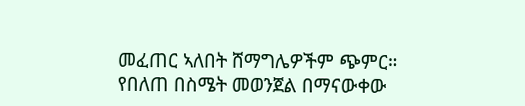መፈጠር ኣለበት ሸማግሌዎችም ጭምር። የበለጠ በስሜት መወንጀል በማናውቀው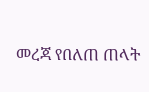መረጃ የበለጠ ጠላት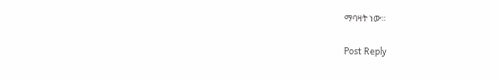ማባዛት ነው።

Post Reply